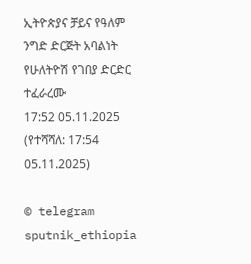ኢትዮጵያና ቻይና የዓለም ንግድ ድርጅት አባልነት የሁለትዮሽ የገበያ ድርድር ተፈራረሙ
17:52 05.11.2025 (የተሻሻለ: 17:54 05.11.2025)

© telegram sputnik_ethiopia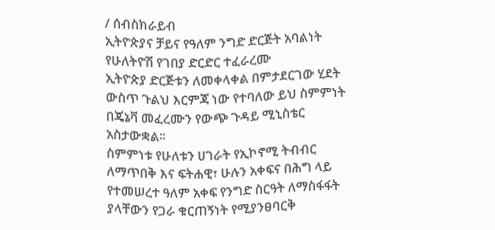/ ሰብስክራይብ
ኢትዮጵያና ቻይና የዓለም ንግድ ድርጅት አባልነት የሁለትዮሽ የገበያ ድርድር ተፈራረሙ
ኢትዮጵያ ድርጅቱን ለመቀላቀል በምታደርገው ሂደት ውስጥ ጉልህ እርምጃ ነው የተባለው ይህ ስምምነት በጄኔቫ መፈረሙን የውጭ ጉዳይ ሚኒስቴር አስታውቋል፡፡
ስምምነቱ የሁለቱን ሀገራት የኢኮኖሚ ትብብር ለማጥበቅ እና ፍትሐዊ፣ ሁሉን አቀፍና በሕግ ላይ የተመሠረተ ዓለም አቀፍ የንግድ ስርዓት ለማስፋፋት ያላቸውን የጋራ ቁርጠኝነት የሚያንፀባርቅ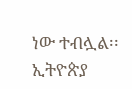ነው ተብሏል፡፡
ኢትዮጵያ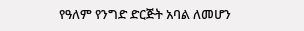የዓለም የንግድ ድርጅት አባል ለመሆን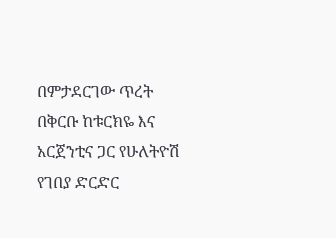በምታደርገው ጥረት በቅርቡ ከቱርክዬ እና አርጀንቲና ጋር የሁለትዮሽ የገበያ ድርድር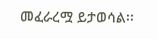መፈራረሟ ይታወሳል፡፡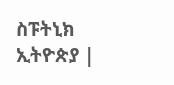ስፑትኒክ ኢትዮጵያ |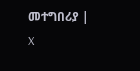መተግበሪያ | X